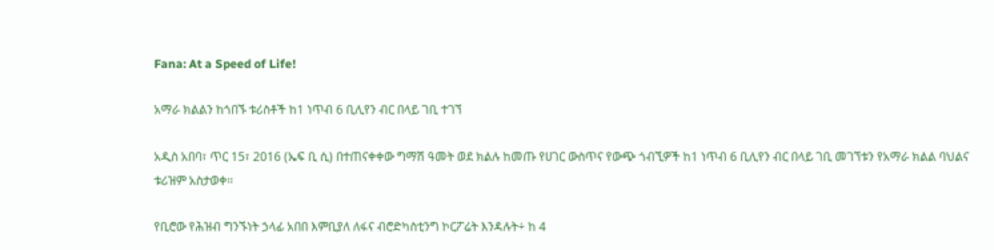Fana: At a Speed of Life!

አማራ ክልልን ከጎበኙ ቱሪስቶች ከ1 ነጥብ 6 ቢሊየን ብር በላይ ገቢ ተገኘ

አዲስ አበባ፣ ጥር 15፣ 2016 (ኤፍ ቢ ሲ) በተጠናቀቀው ግማሽ ዓመት ወደ ክልሉ ከመጡ የሀገር ውስጥና የውጭ ጎብኚዎች ከ1 ነጥብ 6 ቢሊየን ብር በላይ ገቢ መገኘቱን የአማራ ክልል ባህልና ቱሪዝም አስታወቀ፡፡

የቢሮው የሕዝብ ግንኙነት ኃላፊ አበበ እምቢያለ ለፋና ብሮድካስቲንግ ኮርፖሬት እንዳሉት÷ ከ 4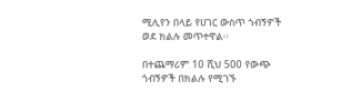ሚሊየን በላይ የሀገር ውስጥ ጎብኝዎች ወደ ክልሉ መጥተዋል፡፡

በተጨማሪም 10 ሺህ 500 የውጭ ጎብኝዎች በክልሉ የሚገኙ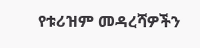የቱሪዝም መዳረሻዎችን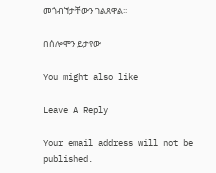መጎብኘታቸውን ገልጸዋል፡፡

በሰሎሞን ይታየው

You might also like

Leave A Reply

Your email address will not be published.